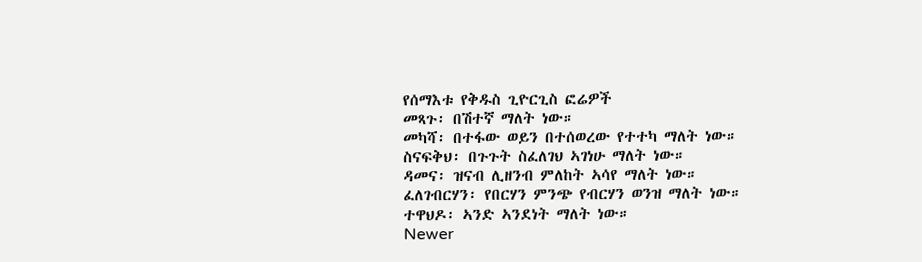የሰማእቱ የቅዱስ ጊዮርጊስ ፎሬዎች
መጻጉ፡ በሽተኛ ማለት ነው።
መካሻ፡ በተፋው ወይን በተሰወረው የተተካ ማለት ነው።
ስናፍቅህ፡ በጉጉት ስፈለገህ ኣገነሁ ማለት ነው።
ዳመና፡ ዝናብ ሊዘንብ ምለከት ኣሳየ ማለት ነው።
ፈለገብርሃን፡ የበርሃን ምንጭ የብርሃን ወንዝ ማለት ነው።
ተዋህዶ፡ ኣንድ ኣንደነት ማለት ነው።
Newer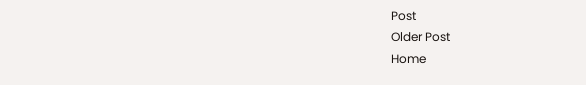Post
Older Post
Home